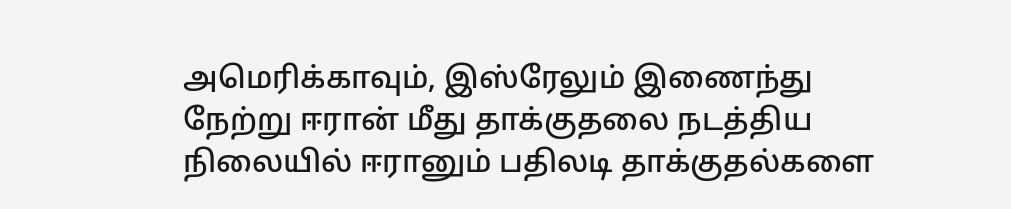அமெரிக்காவும், இஸ்ரேலும் இணைந்து நேற்று ஈரான் மீது தாக்குதலை நடத்திய நிலையில் ஈரானும் பதிலடி தாக்குதல்களை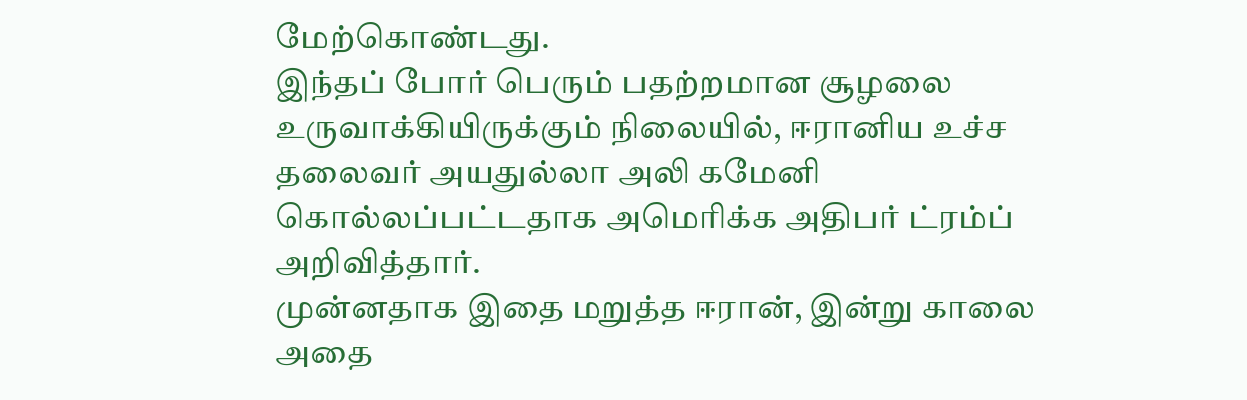மேற்கொண்டது.
இந்தப் போர் பெரும் பதற்றமான சூழலை உருவாக்கியிருக்கும் நிலையில், ஈரானிய உச்ச தலைவர் அயதுல்லா அலி கமேனி கொல்லப்பட்டதாக அமெரிக்க அதிபர் ட்ரம்ப் அறிவித்தார்.
முன்னதாக இதை மறுத்த ஈரான், இன்று காலை அதை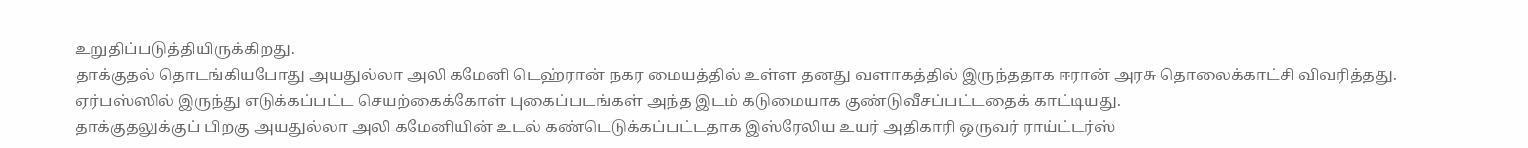உறுதிப்படுத்தியிருக்கிறது.
தாக்குதல் தொடங்கியபோது அயதுல்லா அலி கமேனி டெஹ்ரான் நகர மையத்தில் உள்ள தனது வளாகத்தில் இருந்ததாக ஈரான் அரசு தொலைக்காட்சி விவரித்தது. ஏர்பஸ்ஸில் இருந்து எடுக்கப்பட்ட செயற்கைக்கோள் புகைப்படங்கள் அந்த இடம் கடுமையாக குண்டுவீசப்பட்டதைக் காட்டியது.
தாக்குதலுக்குப் பிறகு அயதுல்லா அலி கமேனியின் உடல் கண்டெடுக்கப்பட்டதாக இஸ்ரேலிய உயர் அதிகாரி ஒருவர் ராய்ட்டர்ஸ்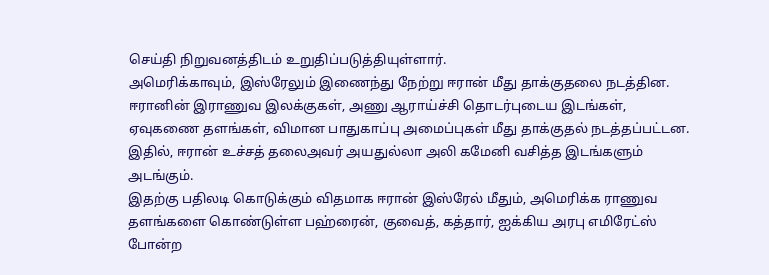செய்தி நிறுவனத்திடம் உறுதிப்படுத்தியுள்ளார்.
அமெரிக்காவும், இஸ்ரேலும் இணைந்து நேற்று ஈரான் மீது தாக்குதலை நடத்தின. ஈரானின் இராணுவ இலக்குகள், அணு ஆராய்ச்சி தொடர்புடைய இடங்கள், ஏவுகணை தளங்கள், விமான பாதுகாப்பு அமைப்புகள் மீது தாக்குதல் நடத்தப்பட்டன. இதில், ஈரான் உச்சத் தலைஅவர் அயதுல்லா அலி கமேனி வசித்த இடங்களும் அடங்கும்.
இதற்கு பதிலடி கொடுக்கும் விதமாக ஈரான் இஸ்ரேல் மீதும், அமெரிக்க ராணுவ தளங்களை கொண்டுள்ள பஹ்ரைன், குவைத், கத்தார், ஐக்கிய அரபு எமிரேட்ஸ் போன்ற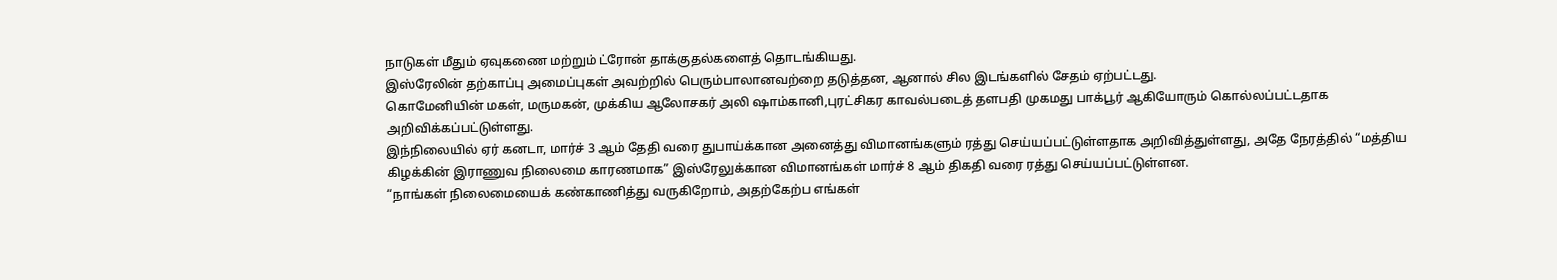நாடுகள் மீதும் ஏவுகணை மற்றும் ட்ரோன் தாக்குதல்களைத் தொடங்கியது.
இஸ்ரேலின் தற்காப்பு அமைப்புகள் அவற்றில் பெரும்பாலானவற்றை தடுத்தன, ஆனால் சில இடங்களில் சேதம் ஏற்பட்டது.
கொமேனியின் மகள், மருமகன், முக்கிய ஆலோசகர் அலி ஷாம்கானி,புரட்சிகர காவல்படைத் தளபதி முகமது பாக்பூர் ஆகியோரும் கொல்லப்பட்டதாக அறிவிக்கப்பட்டுள்ளது.
இந்நிலையில் ஏர் கனடா, மார்ச் 3 ஆம் தேதி வரை துபாய்க்கான அனைத்து விமானங்களும் ரத்து செய்யப்பட்டுள்ளதாக அறிவித்துள்ளது, அதே நேரத்தில் “மத்திய கிழக்கின் இராணுவ நிலைமை காரணமாக” இஸ்ரேலுக்கான விமானங்கள் மார்ச் 8 ஆம் திகதி வரை ரத்து செய்யப்பட்டுள்ளன.
“நாங்கள் நிலைமையைக் கண்காணித்து வருகிறோம், அதற்கேற்ப எங்கள்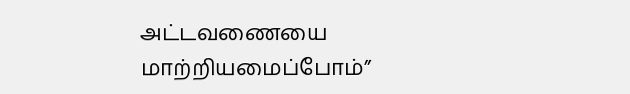அட்டவணையை மாற்றியமைப்போம்”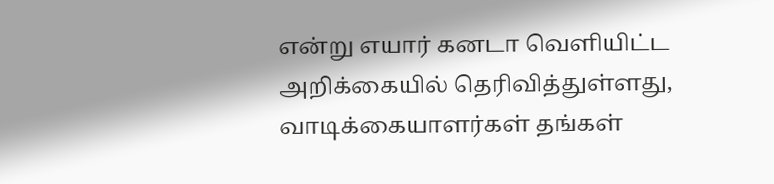என்று எயார் கனடா வெளியிட்ட அறிக்கையில் தெரிவித்துள்ளது, வாடிக்கையாளர்கள் தங்கள்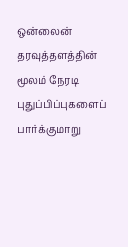ஒன்லைன் தரவுத்தளத்தின் மூலம் நேரடி புதுப்பிப்புகளைப் பார்க்குமாறு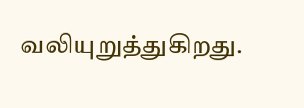வலியுறுத்துகிறது.